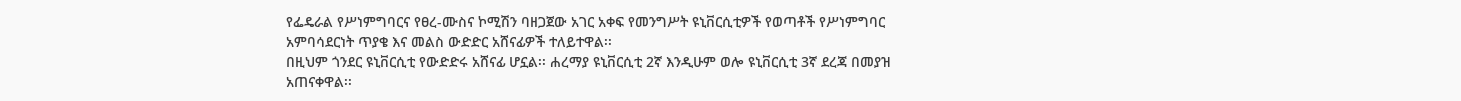የፌዴራል የሥነምግባርና የፀረ-ሙስና ኮሚሽን ባዘጋጀው አገር አቀፍ የመንግሥት ዩኒቨርሲቲዎች የወጣቶች የሥነምግባር አምባሳደርነት ጥያቄ እና መልስ ውድድር አሸናፊዎች ተለይተዋል፡፡
በዚህም ጎንደር ዩኒቨርሲቲ የውድድሩ አሸናፊ ሆኗል፡፡ ሐረማያ ዩኒቨርሲቲ 2ኛ እንዲሁም ወሎ ዩኒቨርሲቲ 3ኛ ደረጃ በመያዝ አጠናቀዋል፡፡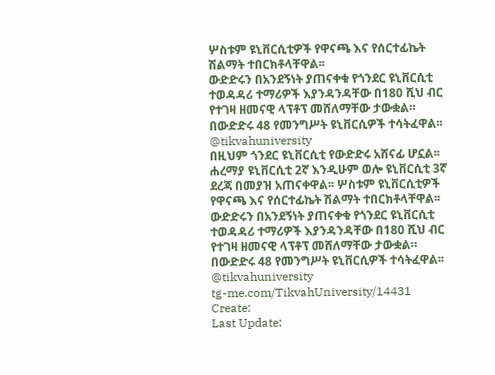ሦስቱም ዩኒቨርሲቲዎች የዋናጫ እና የሰርተፊኬት ሽልማት ተበርክቶላቸዋል፡፡
ውድድሩን በአንደኝነት ያጠናቀቁ የጎንደር ዩኒቨርሲቲ ተወዳዳሪ ተማሪዎች እያንዳንዳቸው በ180 ሺህ ብር የተገዛ ዘመናዊ ላፕቶፕ መሸለማቸው ታውቋል።
በውድድሩ 48 የመንግሥት ዩኒቨርሲዎች ተሳትፈዋል፡፡
@tikvahuniversity
በዚህም ጎንደር ዩኒቨርሲቲ የውድድሩ አሸናፊ ሆኗል፡፡ ሐረማያ ዩኒቨርሲቲ 2ኛ እንዲሁም ወሎ ዩኒቨርሲቲ 3ኛ ደረጃ በመያዝ አጠናቀዋል፡፡ ሦስቱም ዩኒቨርሲቲዎች የዋናጫ እና የሰርተፊኬት ሽልማት ተበርክቶላቸዋል፡፡
ውድድሩን በአንደኝነት ያጠናቀቁ የጎንደር ዩኒቨርሲቲ ተወዳዳሪ ተማሪዎች እያንዳንዳቸው በ180 ሺህ ብር የተገዛ ዘመናዊ ላፕቶፕ መሸለማቸው ታውቋል።
በውድድሩ 48 የመንግሥት ዩኒቨርሲዎች ተሳትፈዋል፡፡
@tikvahuniversity
tg-me.com/TikvahUniversity/14431
Create:
Last Update: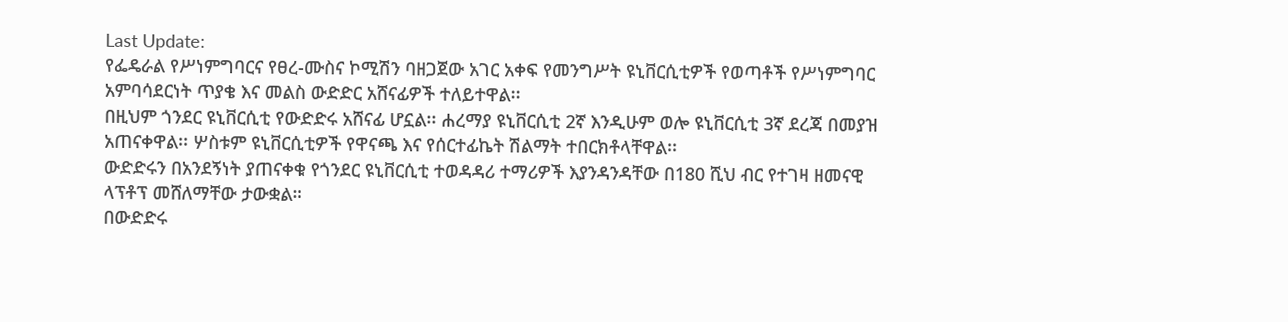Last Update:
የፌዴራል የሥነምግባርና የፀረ-ሙስና ኮሚሽን ባዘጋጀው አገር አቀፍ የመንግሥት ዩኒቨርሲቲዎች የወጣቶች የሥነምግባር አምባሳደርነት ጥያቄ እና መልስ ውድድር አሸናፊዎች ተለይተዋል፡፡
በዚህም ጎንደር ዩኒቨርሲቲ የውድድሩ አሸናፊ ሆኗል፡፡ ሐረማያ ዩኒቨርሲቲ 2ኛ እንዲሁም ወሎ ዩኒቨርሲቲ 3ኛ ደረጃ በመያዝ አጠናቀዋል፡፡ ሦስቱም ዩኒቨርሲቲዎች የዋናጫ እና የሰርተፊኬት ሽልማት ተበርክቶላቸዋል፡፡
ውድድሩን በአንደኝነት ያጠናቀቁ የጎንደር ዩኒቨርሲቲ ተወዳዳሪ ተማሪዎች እያንዳንዳቸው በ180 ሺህ ብር የተገዛ ዘመናዊ ላፕቶፕ መሸለማቸው ታውቋል።
በውድድሩ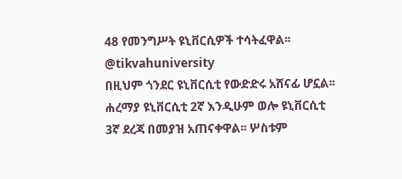48 የመንግሥት ዩኒቨርሲዎች ተሳትፈዋል፡፡
@tikvahuniversity
በዚህም ጎንደር ዩኒቨርሲቲ የውድድሩ አሸናፊ ሆኗል፡፡ ሐረማያ ዩኒቨርሲቲ 2ኛ እንዲሁም ወሎ ዩኒቨርሲቲ 3ኛ ደረጃ በመያዝ አጠናቀዋል፡፡ ሦስቱም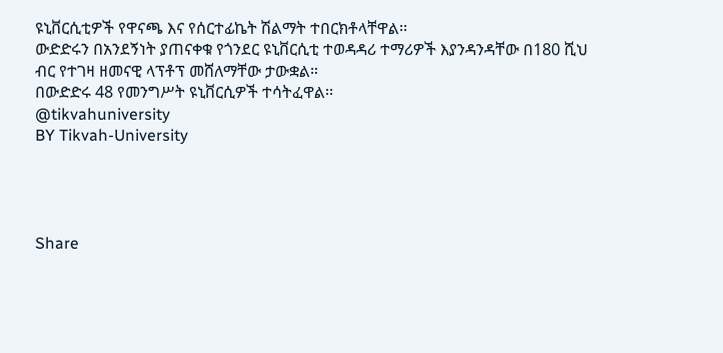ዩኒቨርሲቲዎች የዋናጫ እና የሰርተፊኬት ሽልማት ተበርክቶላቸዋል፡፡
ውድድሩን በአንደኝነት ያጠናቀቁ የጎንደር ዩኒቨርሲቲ ተወዳዳሪ ተማሪዎች እያንዳንዳቸው በ180 ሺህ ብር የተገዛ ዘመናዊ ላፕቶፕ መሸለማቸው ታውቋል።
በውድድሩ 48 የመንግሥት ዩኒቨርሲዎች ተሳትፈዋል፡፡
@tikvahuniversity
BY Tikvah-University




Share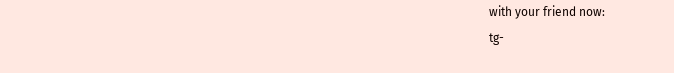with your friend now:
tg-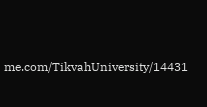me.com/TikvahUniversity/14431